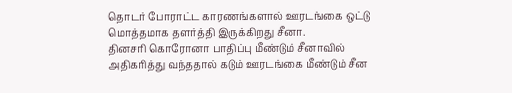தொடர் போராட்ட காரணங்களால் ஊரடங்கை ஒட்டு மொத்தமாக தளர்த்தி இருக்கிறது சீனா.
தினசரி கொரோனா பாதிப்பு மீண்டும் சீனாவில் அதிகரித்து வந்ததால் கடும் ஊரடங்கை மீண்டும் சீன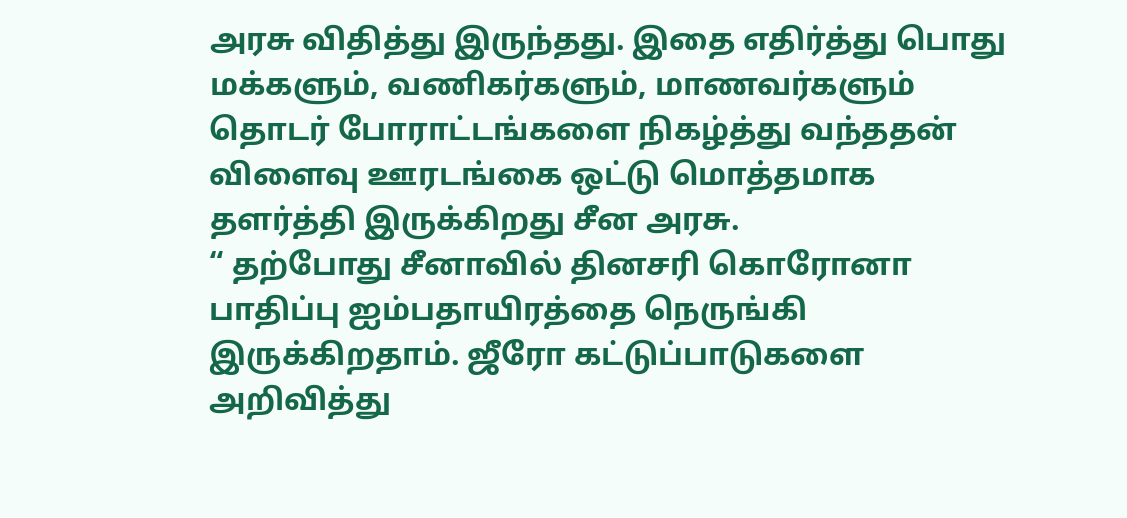அரசு விதித்து இருந்தது. இதை எதிர்த்து பொது மக்களும், வணிகர்களும், மாணவர்களும் தொடர் போராட்டங்களை நிகழ்த்து வந்ததன் விளைவு ஊரடங்கை ஒட்டு மொத்தமாக தளர்த்தி இருக்கிறது சீன அரசு.
“ தற்போது சீனாவில் தினசரி கொரோனா பாதிப்பு ஐம்பதாயிரத்தை நெருங்கி இருக்கிறதாம். ஜீரோ கட்டுப்பாடுகளை அறிவித்து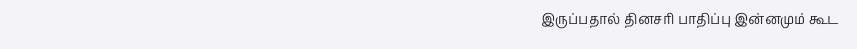இருப்பதால் தினசரி பாதிப்பு இன்னமும் கூட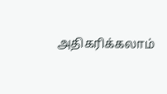அதிகரிக்கலாம்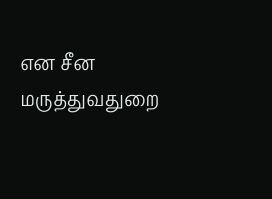என சீன மருத்துவதுறை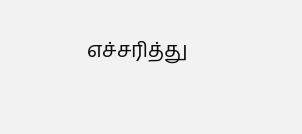எச்சரித்து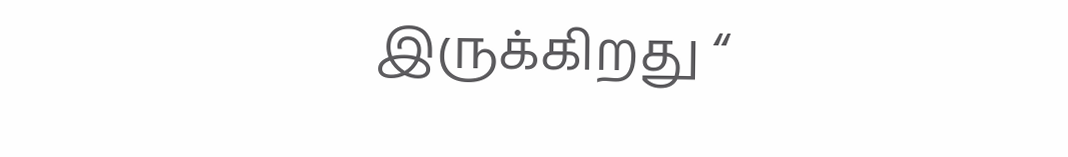இருக்கிறது “